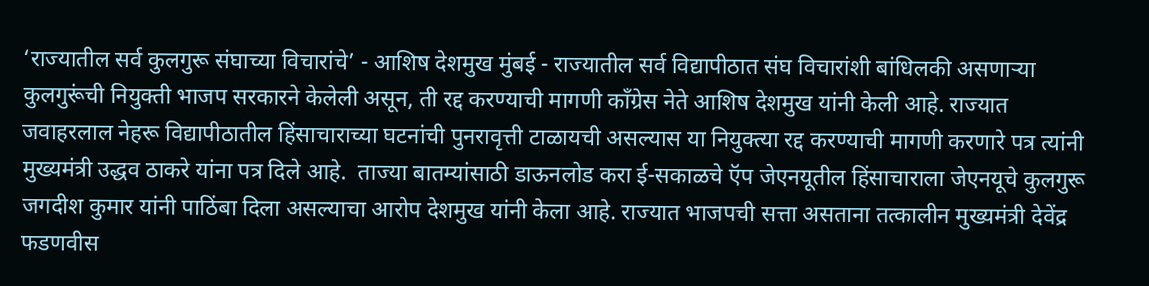‘राज्यातील सर्व कुलगुरू संघाच्या विचारांचे’ - आशिष देशमुख मुंबई - राज्यातील सर्व विद्यापीठात संघ विचारांशी बांधिलकी असणाऱ्या कुलगुरूंची नियुक्ती भाजप सरकारने केलेली असून, ती रद्द करण्याची मागणी काँग्रेस नेते आशिष देशमुख यांनी केली आहे. राज्यात जवाहरलाल नेहरू विद्यापीठातील हिंसाचाराच्या घटनांची पुनरावृत्ती टाळायची असल्यास या नियुक्‍त्या रद्द करण्याची मागणी करणारे पत्र त्यांनी मुख्यमंत्री उद्धव ठाकरे यांना पत्र दिले आहे.  ताज्या बातम्यांसाठी डाऊनलोड करा ई-सकाळचे ऍप जेएनयूतील हिंसाचाराला जेएनयूचे कुलगुरू जगदीश कुमार यांनी पाठिंबा दिला असल्याचा आरोप देशमुख यांनी केला आहे. राज्यात भाजपची सत्ता असताना तत्कालीन मुख्यमंत्री देवेंद्र फडणवीस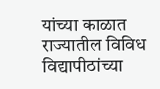यांच्या काळात राज्यातील विविध विद्यापीठांच्या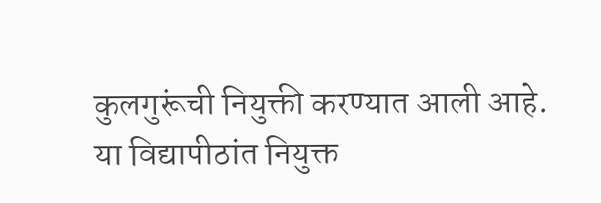कुलगुरूंची नियुक्ती करण्यात आली आहे. या विद्यापीठांत नियुक्त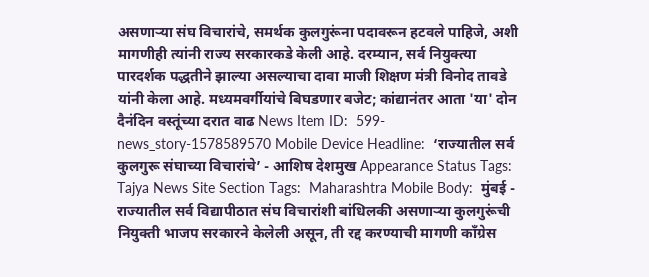असणाऱ्या संघ विचारांचे, समर्थक कुलगुरूंना पदावरून हटवले पाहिजे, अशी मागणीही त्यांनी राज्य सरकारकडे केली आहे. दरम्यान, सर्व नियुक्‍त्या पारदर्शक पद्धतीने झाल्या असल्याचा दावा माजी शिक्षण मंत्री विनोद तावडे यांनी केला आहे. मध्यमवर्गीयांचे बिघडणार बजेट; कांद्यानंतर आता 'या' दोन दैनंदिन वस्तूंच्या दरात वाढ News Item ID:  599-news_story-1578589570 Mobile Device Headline:  ‘राज्यातील सर्व कुलगुरू संघाच्या विचारांचे’ - आशिष देशमुख Appearance Status Tags:  Tajya News Site Section Tags:  Maharashtra Mobile Body:  मुंबई - राज्यातील सर्व विद्यापीठात संघ विचारांशी बांधिलकी असणाऱ्या कुलगुरूंची नियुक्ती भाजप सरकारने केलेली असून, ती रद्द करण्याची मागणी काँग्रेस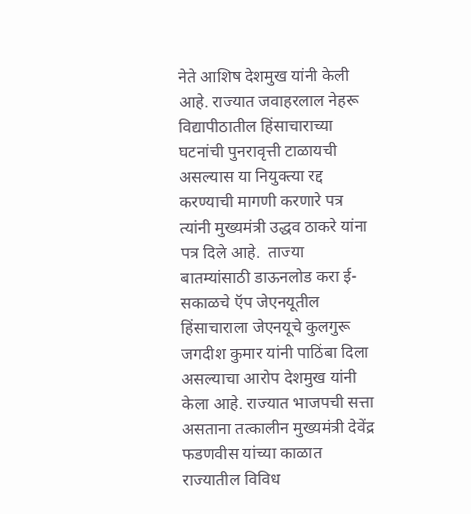नेते आशिष देशमुख यांनी केली आहे. राज्यात जवाहरलाल नेहरू विद्यापीठातील हिंसाचाराच्या घटनांची पुनरावृत्ती टाळायची असल्यास या नियुक्‍त्या रद्द करण्याची मागणी करणारे पत्र त्यांनी मुख्यमंत्री उद्धव ठाकरे यांना पत्र दिले आहे.  ताज्या बातम्यांसाठी डाऊनलोड करा ई-सकाळचे ऍप जेएनयूतील हिंसाचाराला जेएनयूचे कुलगुरू जगदीश कुमार यांनी पाठिंबा दिला असल्याचा आरोप देशमुख यांनी केला आहे. राज्यात भाजपची सत्ता असताना तत्कालीन मुख्यमंत्री देवेंद्र फडणवीस यांच्या काळात राज्यातील विविध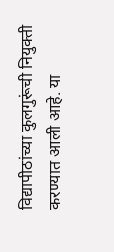विद्यापीठांच्या कुलगुरूंची नियुक्ती करण्यात आली आहे. या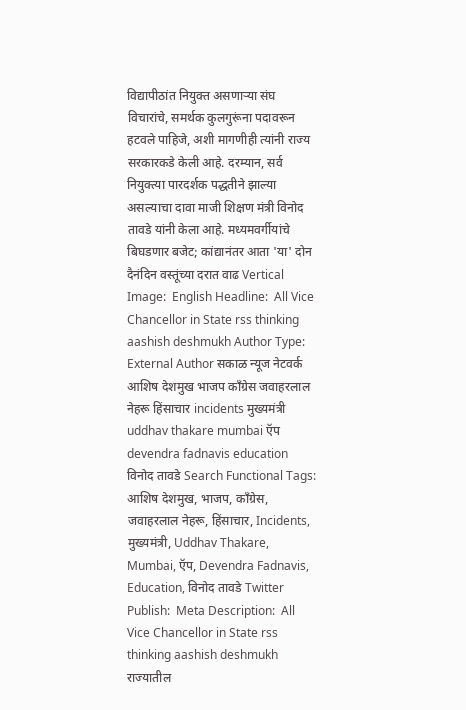विद्यापीठांत नियुक्त असणाऱ्या संघ विचारांचे, समर्थक कुलगुरूंना पदावरून हटवले पाहिजे, अशी मागणीही त्यांनी राज्य सरकारकडे केली आहे. दरम्यान, सर्व नियुक्‍त्या पारदर्शक पद्धतीने झाल्या असल्याचा दावा माजी शिक्षण मंत्री विनोद तावडे यांनी केला आहे. मध्यमवर्गीयांचे बिघडणार बजेट; कांद्यानंतर आता 'या' दोन दैनंदिन वस्तूंच्या दरात वाढ Vertical Image:  English Headline:  All Vice Chancellor in State rss thinking aashish deshmukh Author Type:  External Author सकाळ न्यूज नेटवर्क आशिष देशमुख भाजप काँग्रेस जवाहरलाल नेहरू हिंसाचार incidents मुख्यमंत्री uddhav thakare mumbai ऍप devendra fadnavis education विनोद तावडे Search Functional Tags:  आशिष देशमुख, भाजप, काँग्रेस, जवाहरलाल नेहरू, हिंसाचार, Incidents, मुख्यमंत्री, Uddhav Thakare, Mumbai, ऍप, Devendra Fadnavis, Education, विनोद तावडे Twitter Publish:  Meta Description:  All Vice Chancellor in State rss thinking aashish deshmukh राज्यातील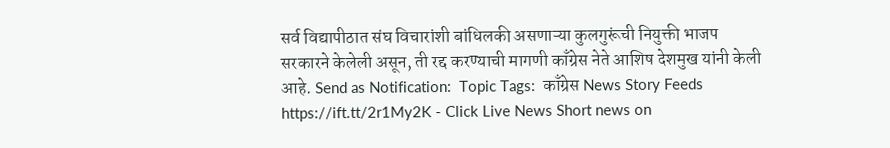सर्व विद्यापीठात संघ विचारांशी बांधिलकी असणाऱ्या कुलगुरूंची नियुक्ती भाजप सरकारने केलेली असून, ती रद्द करण्याची मागणी काँग्रेस नेते आशिष देशमुख यांनी केली आहे. Send as Notification:  Topic Tags:  काँग्रेस News Story Feeds https://ift.tt/2r1My2K - Click Live News Short news on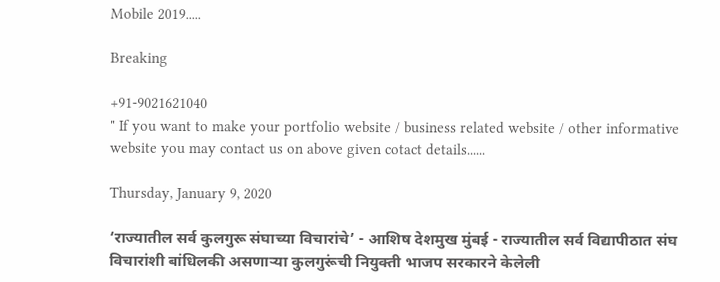Mobile 2019.....

Breaking

+91-9021621040
" If you want to make your portfolio website / business related website / other informative website you may contact us on above given cotact details......

Thursday, January 9, 2020

‘राज्यातील सर्व कुलगुरू संघाच्या विचारांचे’ - आशिष देशमुख मुंबई - राज्यातील सर्व विद्यापीठात संघ विचारांशी बांधिलकी असणाऱ्या कुलगुरूंची नियुक्ती भाजप सरकारने केलेली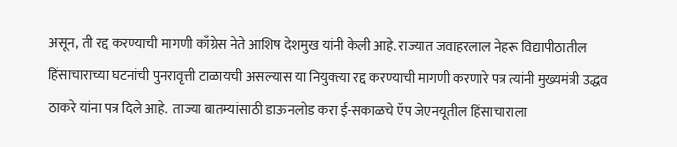असून, ती रद्द करण्याची मागणी काँग्रेस नेते आशिष देशमुख यांनी केली आहे. राज्यात जवाहरलाल नेहरू विद्यापीठातील हिंसाचाराच्या घटनांची पुनरावृत्ती टाळायची असल्यास या नियुक्‍त्या रद्द करण्याची मागणी करणारे पत्र त्यांनी मुख्यमंत्री उद्धव ठाकरे यांना पत्र दिले आहे.  ताज्या बातम्यांसाठी डाऊनलोड करा ई-सकाळचे ऍप जेएनयूतील हिंसाचाराला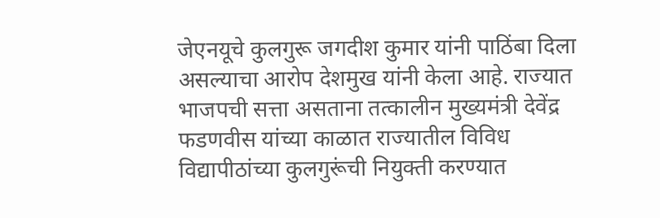जेएनयूचे कुलगुरू जगदीश कुमार यांनी पाठिंबा दिला असल्याचा आरोप देशमुख यांनी केला आहे. राज्यात भाजपची सत्ता असताना तत्कालीन मुख्यमंत्री देवेंद्र फडणवीस यांच्या काळात राज्यातील विविध विद्यापीठांच्या कुलगुरूंची नियुक्ती करण्यात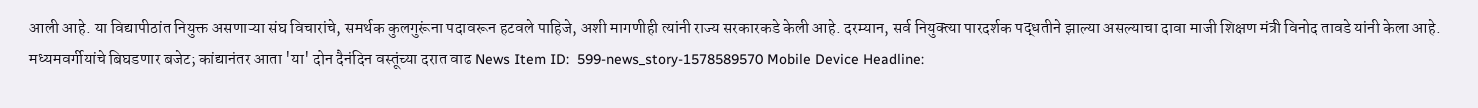आली आहे. या विद्यापीठांत नियुक्त असणाऱ्या संघ विचारांचे, समर्थक कुलगुरूंना पदावरून हटवले पाहिजे, अशी मागणीही त्यांनी राज्य सरकारकडे केली आहे. दरम्यान, सर्व नियुक्‍त्या पारदर्शक पद्धतीने झाल्या असल्याचा दावा माजी शिक्षण मंत्री विनोद तावडे यांनी केला आहे. मध्यमवर्गीयांचे बिघडणार बजेट; कांद्यानंतर आता 'या' दोन दैनंदिन वस्तूंच्या दरात वाढ News Item ID:  599-news_story-1578589570 Mobile Device Headline: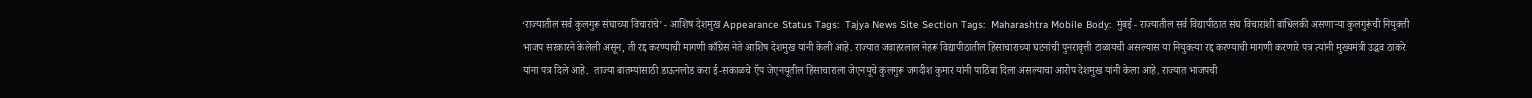‘राज्यातील सर्व कुलगुरू संघाच्या विचारांचे’ - आशिष देशमुख Appearance Status Tags:  Tajya News Site Section Tags:  Maharashtra Mobile Body:  मुंबई - राज्यातील सर्व विद्यापीठात संघ विचारांशी बांधिलकी असणाऱ्या कुलगुरूंची नियुक्ती भाजप सरकारने केलेली असून, ती रद्द करण्याची मागणी काँग्रेस नेते आशिष देशमुख यांनी केली आहे. राज्यात जवाहरलाल नेहरू विद्यापीठातील हिंसाचाराच्या घटनांची पुनरावृत्ती टाळायची असल्यास या नियुक्‍त्या रद्द करण्याची मागणी करणारे पत्र त्यांनी मुख्यमंत्री उद्धव ठाकरे यांना पत्र दिले आहे.  ताज्या बातम्यांसाठी डाऊनलोड करा ई-सकाळचे ऍप जेएनयूतील हिंसाचाराला जेएनयूचे कुलगुरू जगदीश कुमार यांनी पाठिंबा दिला असल्याचा आरोप देशमुख यांनी केला आहे. राज्यात भाजपची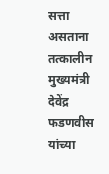सत्ता असताना तत्कालीन मुख्यमंत्री देवेंद्र फडणवीस यांच्या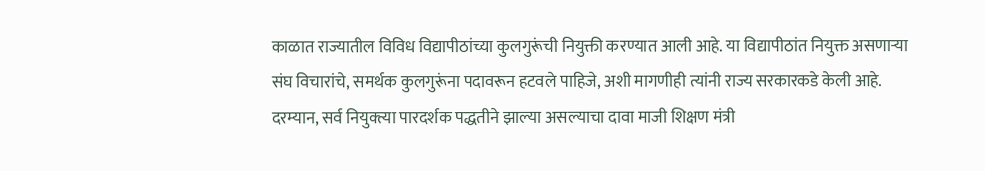काळात राज्यातील विविध विद्यापीठांच्या कुलगुरूंची नियुक्ती करण्यात आली आहे. या विद्यापीठांत नियुक्त असणाऱ्या संघ विचारांचे, समर्थक कुलगुरूंना पदावरून हटवले पाहिजे, अशी मागणीही त्यांनी राज्य सरकारकडे केली आहे. दरम्यान, सर्व नियुक्‍त्या पारदर्शक पद्धतीने झाल्या असल्याचा दावा माजी शिक्षण मंत्री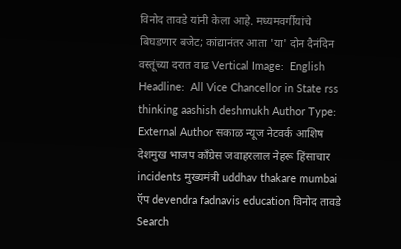विनोद तावडे यांनी केला आहे. मध्यमवर्गीयांचे बिघडणार बजेट; कांद्यानंतर आता 'या' दोन दैनंदिन वस्तूंच्या दरात वाढ Vertical Image:  English Headline:  All Vice Chancellor in State rss thinking aashish deshmukh Author Type:  External Author सकाळ न्यूज नेटवर्क आशिष देशमुख भाजप काँग्रेस जवाहरलाल नेहरू हिंसाचार incidents मुख्यमंत्री uddhav thakare mumbai ऍप devendra fadnavis education विनोद तावडे Search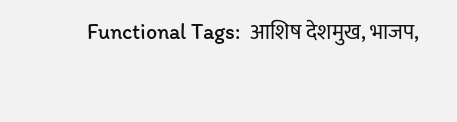Functional Tags:  आशिष देशमुख, भाजप,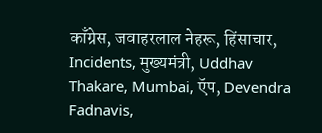काँग्रेस, जवाहरलाल नेहरू, हिंसाचार, Incidents, मुख्यमंत्री, Uddhav Thakare, Mumbai, ऍप, Devendra Fadnavis,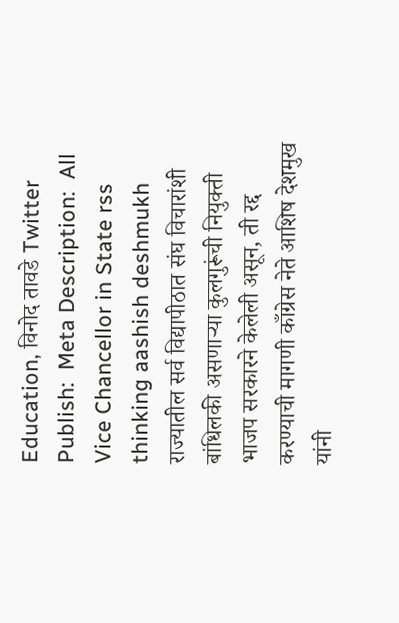Education, विनोद तावडे Twitter Publish:  Meta Description:  All Vice Chancellor in State rss thinking aashish deshmukh राज्यातील सर्व विद्यापीठात संघ विचारांशी बांधिलकी असणाऱ्या कुलगुरूंची नियुक्ती भाजप सरकारने केलेली असून, ती रद्द करण्याची मागणी काँग्रेस नेते आशिष देशमुख यांनी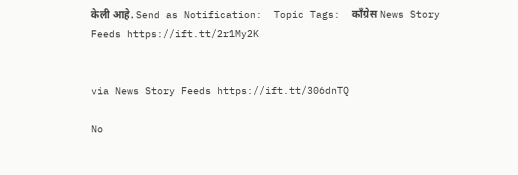केली आहे. Send as Notification:  Topic Tags:  काँग्रेस News Story Feeds https://ift.tt/2r1My2K


via News Story Feeds https://ift.tt/306dnTQ

No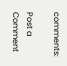comments:

Post a Comment